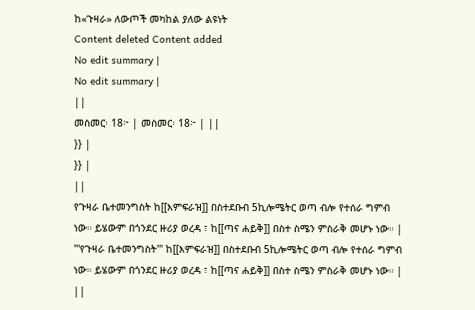ከ«ጉዛራ» ለውጦች መካከል ያለው ልዩነት
Content deleted Content added
No edit summary |
No edit summary |
||
መስመር፡ 18፦ | መስመር፡ 18፦ | ||
}} |
}} |
||
የጉዛራ ቤተመንግስት ከ[[እምፍራዝ]] በስተደቡብ 5ኪሎሜትር ወጣ ብሎ የተሰራ ግምብ ነው። ይሄውም በጎንደር ዙሪያ ወረዳ ፣ ከ[[ጣና ሐይቅ]] በስተ ስሜን ምስራቅ መሆኑ ነው። |
'''የጉዛራ ቤተመንግስት''' ከ[[እምፍራዝ]] በስተደቡብ 5ኪሎሜትር ወጣ ብሎ የተሰራ ግምብ ነው። ይሄውም በጎንደር ዙሪያ ወረዳ ፣ ከ[[ጣና ሐይቅ]] በስተ ስሜን ምስራቅ መሆኑ ነው። |
||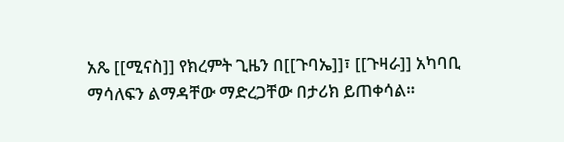አጼ [[ሚናስ]] የክረምት ጊዜን በ[[ጉባኤ]]፣ [[ጉዛራ]] አካባቢ ማሳለፍን ልማዳቸው ማድረጋቸው በታሪክ ይጠቀሳል።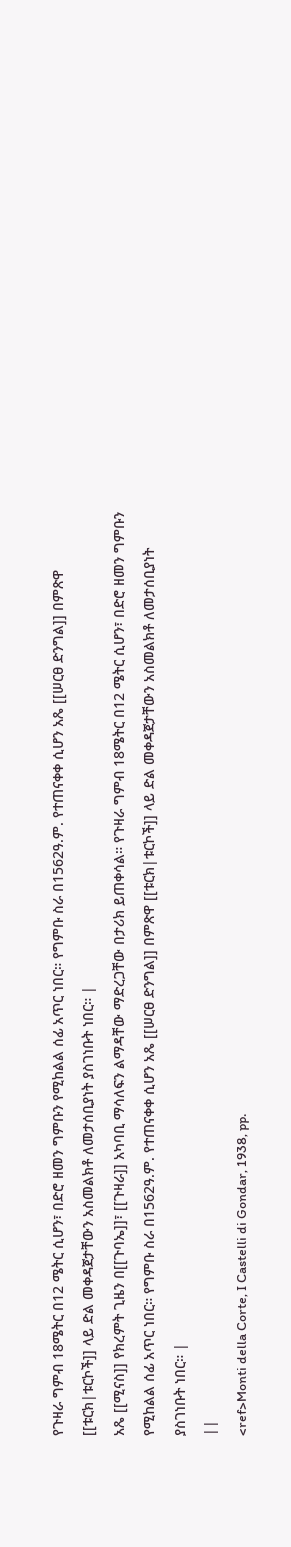የጉዛራ ግምብ 18ሜትር በ12 ሜትር ሲሆን፣ በድሮ ዘመን ግምቡን የሚከልል ሰፊ አጥር ነበር። የግምቡ ስራ በ1562ዓ.ም. የተጠናቀቀ ሲሆን አጼ [[ሠርፀ ድንግል]] በምጽዋ [[ቱርክ|ቱርኮች]] ላይ ድል መቀዳጀታቸውን አስመልክቶ ለመታሰቢያነት ያስገነቡት ነበር። |
አጼ [[ሚናስ]] የክረምት ጊዜን በ[[ጉባኤ]]፣ [[ጉዛራ]] አካባቢ ማሳለፍን ልማዳቸው ማድረጋቸው በታሪክ ይጠቀሳል። የጉዛራ ግምብ 18ሜትር በ12 ሜትር ሲሆን፣ በድሮ ዘመን ግምቡን የሚከልል ሰፊ አጥር ነበር። የግምቡ ስራ በ1562ዓ.ም. የተጠናቀቀ ሲሆን አጼ [[ሠርፀ ድንግል]] በምጽዋ [[ቱርክ|ቱርኮች]] ላይ ድል መቀዳጀታቸውን አስመልክቶ ለመታሰቢያነት ያስገነቡት ነበር። |
||
<ref>Monti della Corte, I Castelli di Gondar, 1938, pp.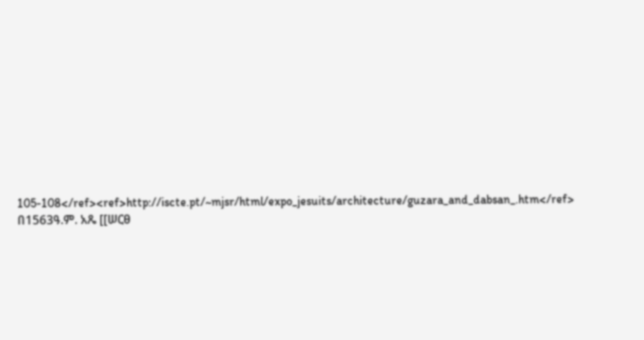105-108</ref><ref>http://iscte.pt/~mjsr/html/expo_jesuits/architecture/guzara_and_dabsan_.htm</ref> በ1563ዓ.ም. አጼ [[ሠርፀ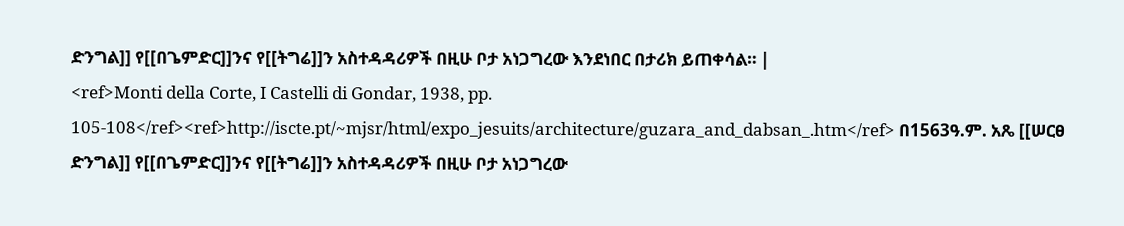ድንግል]] የ[[በጌምድር]]ንና የ[[ትግሬ]]ን አስተዳዳሪዎች በዚሁ ቦታ አነጋግረው እንደነበር በታሪክ ይጠቀሳል። |
<ref>Monti della Corte, I Castelli di Gondar, 1938, pp. 105-108</ref><ref>http://iscte.pt/~mjsr/html/expo_jesuits/architecture/guzara_and_dabsan_.htm</ref> በ1563ዓ.ም. አጼ [[ሠርፀ ድንግል]] የ[[በጌምድር]]ንና የ[[ትግሬ]]ን አስተዳዳሪዎች በዚሁ ቦታ አነጋግረው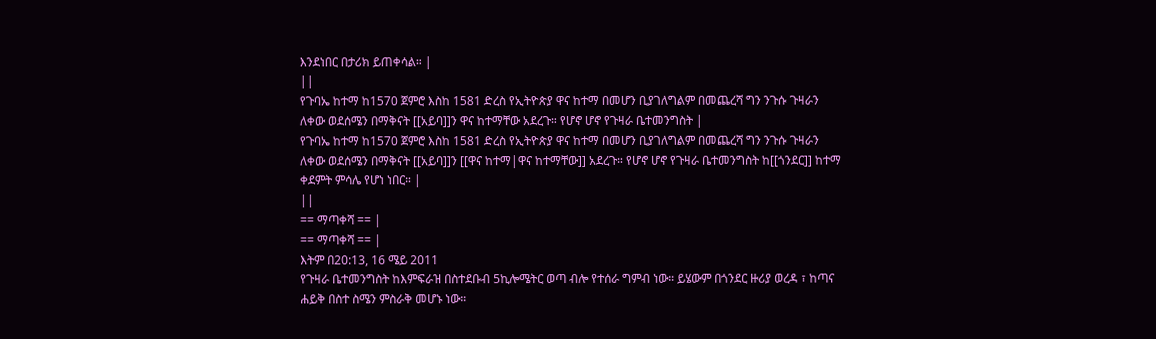እንደነበር በታሪክ ይጠቀሳል። |
||
የጉባኤ ከተማ ከ1570 ጀምሮ እስከ 1581 ድረስ የኢትዮጵያ ዋና ከተማ በመሆን ቢያገለግልም በመጨረሻ ግን ንጉሱ ጉዛራን ለቀው ወደሰሜን በማቅናት [[አይባ]]ን ዋና ከተማቸው አደረጉ። የሆኖ ሆኖ የጉዛራ ቤተመንግስት |
የጉባኤ ከተማ ከ1570 ጀምሮ እስከ 1581 ድረስ የኢትዮጵያ ዋና ከተማ በመሆን ቢያገለግልም በመጨረሻ ግን ንጉሱ ጉዛራን ለቀው ወደሰሜን በማቅናት [[አይባ]]ን [[ዋና ከተማ|ዋና ከተማቸው]] አደረጉ። የሆኖ ሆኖ የጉዛራ ቤተመንግስት ከ[[ጎንደር]] ከተማ ቀደምት ምሳሌ የሆነ ነበር። |
||
== ማጣቀሻ == |
== ማጣቀሻ == |
እትም በ20:13, 16 ሜይ 2011
የጉዛራ ቤተመንግስት ከእምፍራዝ በስተደቡብ 5ኪሎሜትር ወጣ ብሎ የተሰራ ግምብ ነው። ይሄውም በጎንደር ዙሪያ ወረዳ ፣ ከጣና ሐይቅ በስተ ስሜን ምስራቅ መሆኑ ነው።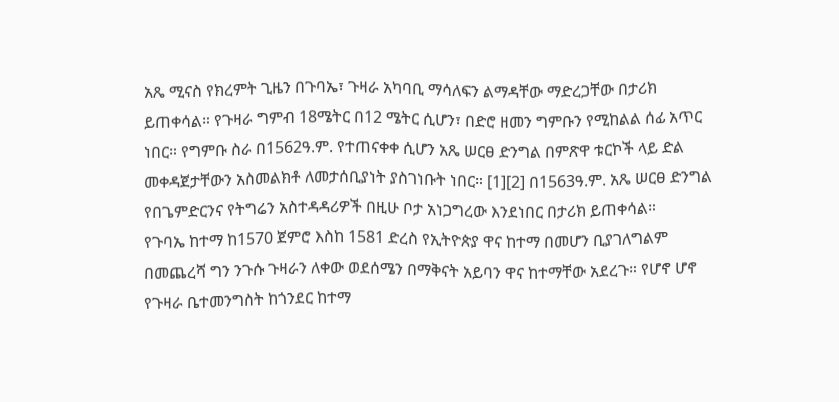አጼ ሚናስ የክረምት ጊዜን በጉባኤ፣ ጉዛራ አካባቢ ማሳለፍን ልማዳቸው ማድረጋቸው በታሪክ ይጠቀሳል። የጉዛራ ግምብ 18ሜትር በ12 ሜትር ሲሆን፣ በድሮ ዘመን ግምቡን የሚከልል ሰፊ አጥር ነበር። የግምቡ ስራ በ1562ዓ.ም. የተጠናቀቀ ሲሆን አጼ ሠርፀ ድንግል በምጽዋ ቱርኮች ላይ ድል መቀዳጀታቸውን አስመልክቶ ለመታሰቢያነት ያስገነቡት ነበር። [1][2] በ1563ዓ.ም. አጼ ሠርፀ ድንግል የበጌምድርንና የትግሬን አስተዳዳሪዎች በዚሁ ቦታ አነጋግረው እንደነበር በታሪክ ይጠቀሳል።
የጉባኤ ከተማ ከ1570 ጀምሮ እስከ 1581 ድረስ የኢትዮጵያ ዋና ከተማ በመሆን ቢያገለግልም በመጨረሻ ግን ንጉሱ ጉዛራን ለቀው ወደሰሜን በማቅናት አይባን ዋና ከተማቸው አደረጉ። የሆኖ ሆኖ የጉዛራ ቤተመንግስት ከጎንደር ከተማ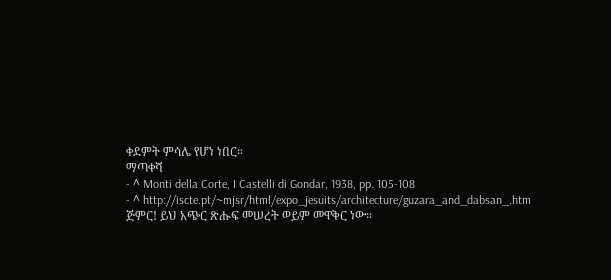ቀደምት ምሳሌ የሆነ ነበር።
ማጣቀሻ
- ^ Monti della Corte, I Castelli di Gondar, 1938, pp. 105-108
- ^ http://iscte.pt/~mjsr/html/expo_jesuits/architecture/guzara_and_dabsan_.htm
ጅምር! ይህ አጭር ጽሑፍ መሠረት ወይም መዋቅር ነው።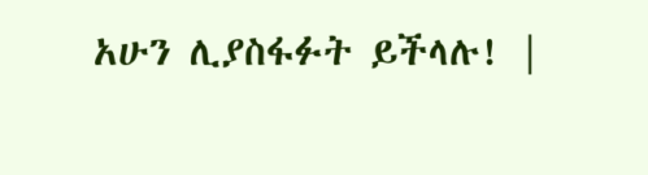አሁን ሊያስፋፉት ይችላሉ! |